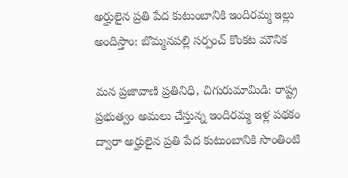అర్హులైన ప్రతి పేద కుటుంబానికి ఇందిరమ్మ ఇల్లు అందిస్తాం: బొమ్మనపల్లి సర్పంచ్ కొంకట మౌనిక

మన ప్రజావాణి ప్రతినిధి, చిగురుమామిడి: రాష్ట్ర ప్రభుత్వం అమలు చేస్తున్న ఇందిరమ్మ ఇళ్ల పథకం ద్వారా అర్హులైన ప్రతి పేద కుటుంబానికి సొంతింటి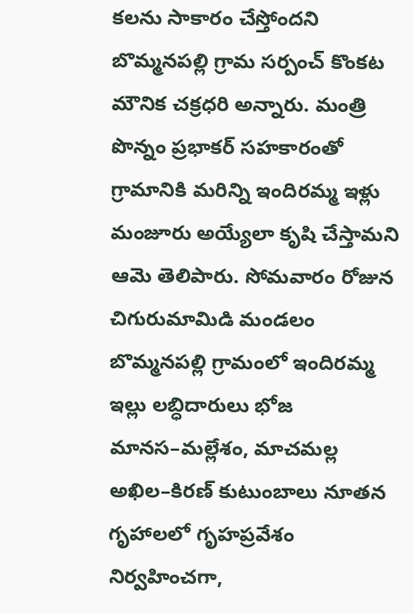కలను సాకారం చేస్తోందని బొమ్మనపల్లి గ్రామ సర్పంచ్ కొంకట మౌనిక చక్రధరి అన్నారు. మంత్రి పొన్నం ప్రభాకర్ సహకారంతో గ్రామానికి మరిన్ని ఇందిరమ్మ ఇళ్లు మంజూరు అయ్యేలా కృషి చేస్తామని ఆమె తెలిపారు. సోమవారం రోజున చిగురుమామిడి మండలం బొమ్మనపల్లి గ్రామంలో ఇందిరమ్మ ఇల్లు లబ్ధిదారులు భోజ మానస–మల్లేశం, మాచమల్ల అఖిల–కిరణ్ కుటుంబాలు నూతన గృహాలలో గృహప్రవేశం నిర్వహించగా,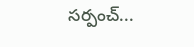సర్పంచ్...